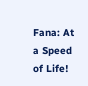Fana: At a Speed of Life!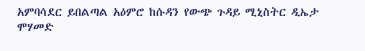አምባሳደር ይበልጣል አዕምሮ ከሱዳን የውጭ ጉዳይ ሚኒስትር ዲኤታ ሞሃመድ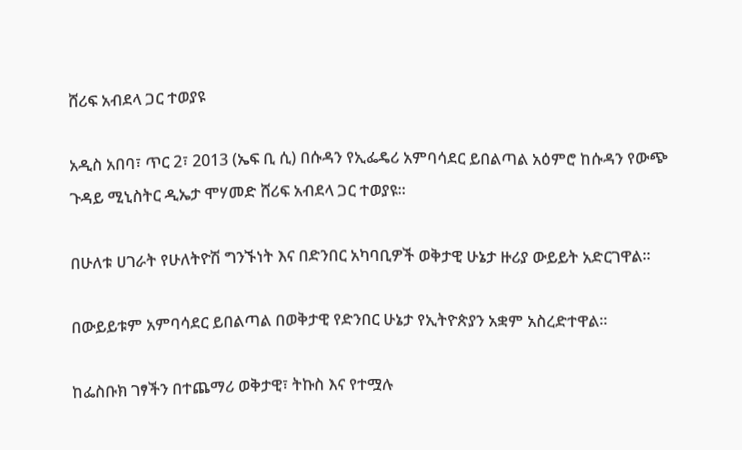ሸሪፍ አብደላ ጋር ተወያዩ

አዲስ አበባ፣ ጥር 2፣ 2013 (ኤፍ ቢ ሲ) በሱዳን የኢፌዴሪ አምባሳደር ይበልጣል አዕምሮ ከሱዳን የውጭ ጉዳይ ሚኒስትር ዲኤታ ሞሃመድ ሸሪፍ አብደላ ጋር ተወያዩ።

በሁለቱ ሀገራት የሁለትዮሽ ግንኙነት እና በድንበር አካባቢዎች ወቅታዊ ሁኔታ ዙሪያ ውይይት አድርገዋል።

በውይይቱም አምባሳደር ይበልጣል በወቅታዊ የድንበር ሁኔታ የኢትዮጵያን አቋም አስረድተዋል።

ከፌስቡክ ገፃችን በተጨማሪ ወቅታዊ፣ ትኩስ እና የተሟሉ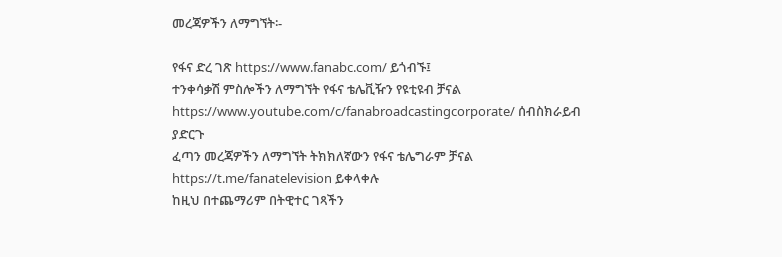መረጃዎችን ለማግኘት፡-

የፋና ድረ ገጽ https://www.fanabc.com/ ይጎብኙ፤
ተንቀሳቃሽ ምስሎችን ለማግኘት የፋና ቴሌቪዥን የዩቲዩብ ቻናል https://www.youtube.com/c/fanabroadcastingcorporate/ ሰብስክራይብ ያድርጉ
ፈጣን መረጃዎችን ለማግኘት ትክክለኛውን የፋና ቴሌግራም ቻናል https://t.me/fanatelevision ይቀላቀሉ
ከዚህ በተጨማሪም በትዊተር ገጻችን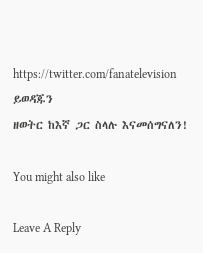https://twitter.com/fanatelevision ይወዳጁን
ዘወትር ከእኛ ጋር ስላሉ እናመሰግናለን!

You might also like

Leave A Reply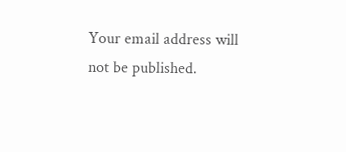Your email address will not be published.